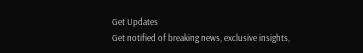Get Updates
Get notified of breaking news, exclusive insights,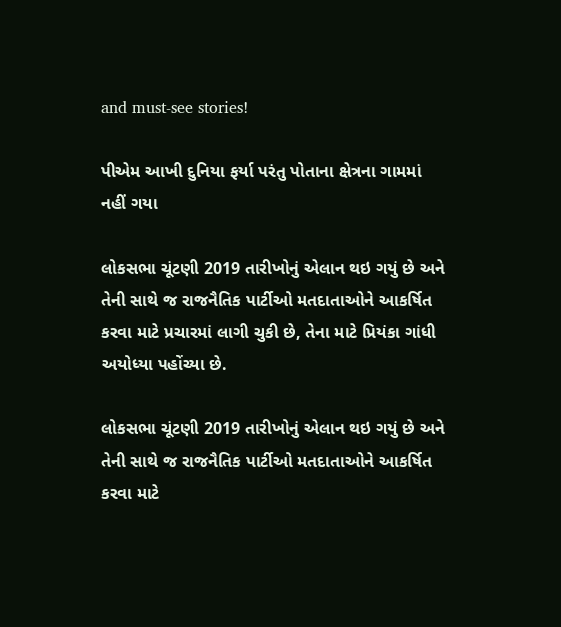and must-see stories!

પીએમ આખી દુનિયા ફર્યા પરંતુ પોતાના ક્ષેત્રના ગામમાં નહીં ગયા

લોકસભા ચૂંટણી 2019 તારીખોનું એલાન થઇ ગયું છે અને તેની સાથે જ રાજનૈતિક પાર્ટીઓ મતદાતાઓને આકર્ષિત કરવા માટે પ્રચારમાં લાગી ચુકી છે, તેના માટે પ્રિયંકા ગાંધી અયોધ્યા પહોંચ્યા છે.

લોકસભા ચૂંટણી 2019 તારીખોનું એલાન થઇ ગયું છે અને તેની સાથે જ રાજનૈતિક પાર્ટીઓ મતદાતાઓને આકર્ષિત કરવા માટે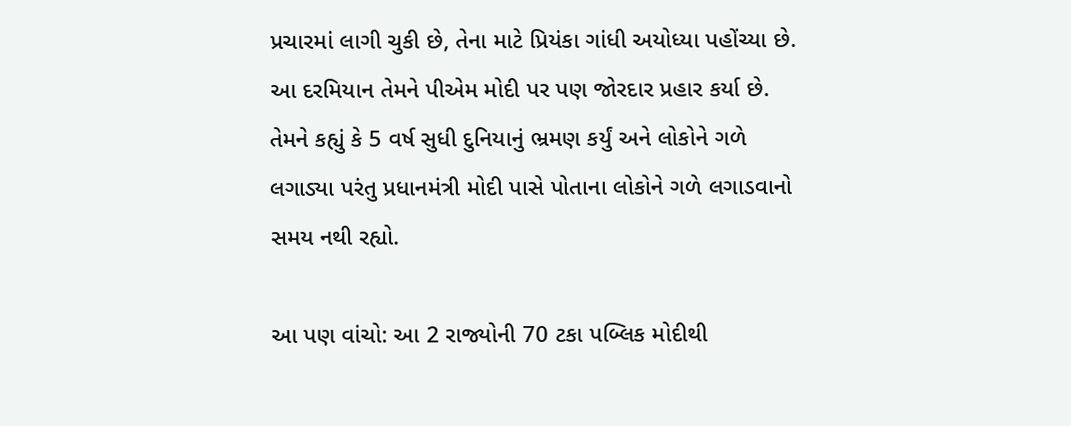પ્રચારમાં લાગી ચુકી છે, તેના માટે પ્રિયંકા ગાંધી અયોધ્યા પહોંચ્યા છે. આ દરમિયાન તેમને પીએમ મોદી પર પણ જોરદાર પ્રહાર કર્યા છે. તેમને કહ્યું કે 5 વર્ષ સુધી દુનિયાનું ભ્રમણ કર્યું અને લોકોને ગળે લગાડ્યા પરંતુ પ્રધાનમંત્રી મોદી પાસે પોતાના લોકોને ગળે લગાડવાનો સમય નથી રહ્યો.

આ પણ વાંચો: આ 2 રાજ્યોની 70 ટકા પબ્લિક મોદીથી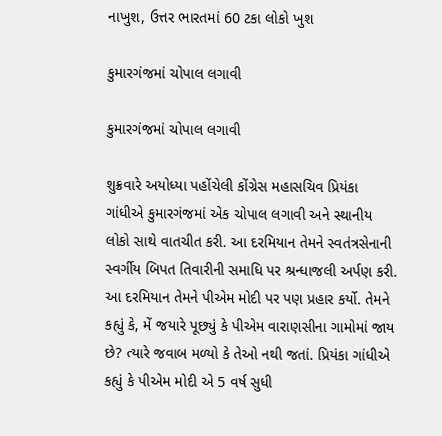નાખુશ, ઉત્તર ભારતમાં 60 ટકા લોકો ખુશ

કુમારગંજમાં ચોપાલ લગાવી

કુમારગંજમાં ચોપાલ લગાવી

શુક્રવારે અયોધ્યા પહોંચેલી કોંગ્રેસ મહાસચિવ પ્રિયંકા ગાંધીએ કુમારગંજમાં એક ચોપાલ લગાવી અને સ્થાનીય લોકો સાથે વાતચીત કરી. આ દરમિયાન તેમને સ્વતંત્રસેનાની સ્વર્ગીય બિપત તિવારીની સમાધિ પર શ્રન્ધાજલી અર્પણ કરી. આ દરમિયાન તેમને પીએમ મોદી પર પણ પ્રહાર કર્યો. તેમને કહ્યું કે, મેં જયારે પૂછ્યું કે પીએમ વારાણસીના ગામોમાં જાય છે? ત્યારે જવાબ મળ્યો કે તેઓ નથી જતાં. પ્રિયંકા ગાંધીએ કહ્યું કે પીએમ મોદી એ 5 વર્ષ સુધી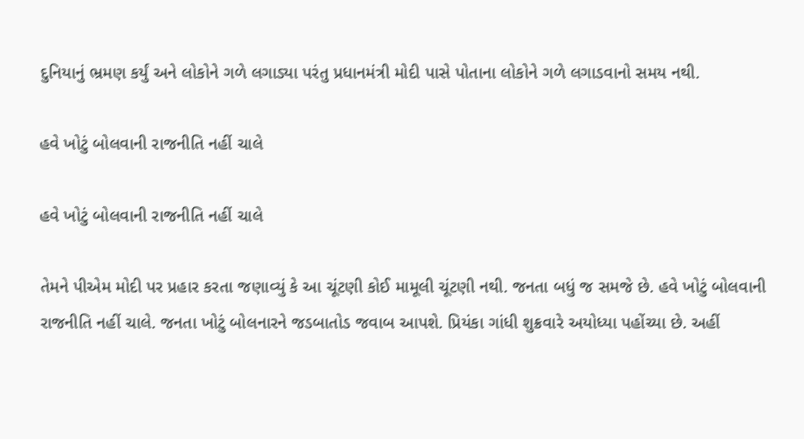દુનિયાનું ભ્રમણ કર્યું અને લોકોને ગળે લગાડ્યા પરંતુ પ્રધાનમંત્રી મોદી પાસે પોતાના લોકોને ગળે લગાડવાનો સમય નથી.

હવે ખોટું બોલવાની રાજનીતિ નહીં ચાલે

હવે ખોટું બોલવાની રાજનીતિ નહીં ચાલે

તેમને પીએમ મોદી પર પ્રહાર કરતા જણાવ્યું કે આ ચૂંટણી કોઈ મામૂલી ચૂંટણી નથી. જનતા બધું જ સમજે છે. હવે ખોટું બોલવાની રાજનીતિ નહીં ચાલે. જનતા ખોટું બોલનારને જડબાતોડ જવાબ આપશે. પ્રિયંકા ગાંધી શુક્રવારે અયોધ્યા પહોંચ્યા છે. અહીં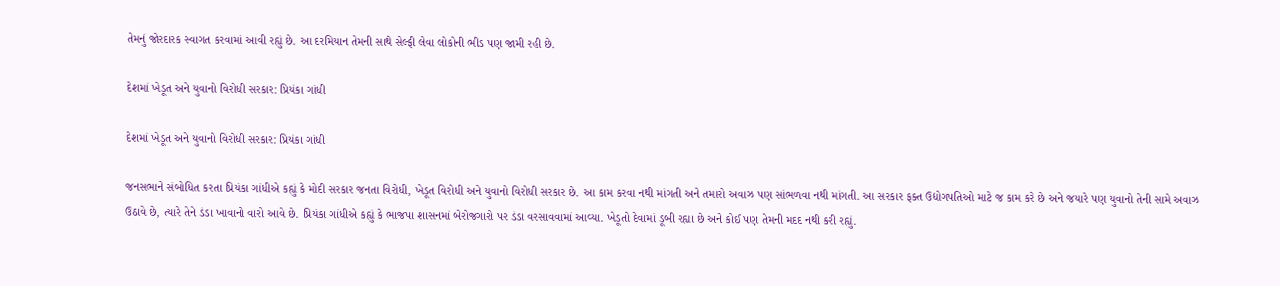તેમનું જોરદારક સ્વાગત કરવામાં આવી રહ્યું છે. આ દરમિયાન તેમની સાથે સેલ્ફી લેવા લોકોની ભીડ પણ જામી રહી છે.

દેશમાં ખેડૂત અને યુવાનો વિરોધી સરકાર: પ્રિયંકા ગાંધી

દેશમાં ખેડૂત અને યુવાનો વિરોધી સરકાર: પ્રિયંકા ગાંધી

જનસભાને સંબોધિત કરતા પ્રિયંકા ગાંધીએ કહ્યું કે મોદી સરકાર જનતા વિરોધી, ખેડૂત વિરોધી અને યુવાનો વિરોધી સરકાર છે. આ કામ કરવા નથી માંગતી અને તમારો અવાઝ પણ સાંભળવા નથી માંગતી. આ સરકાર ફક્ત ઉદ્યોગપતિઓ માટે જ કામ કરે છે અને જયારે પણ યુવાનો તેની સામે અવાઝ ઉઠાવે છે, ત્યારે તેને ડંડા ખાવાનો વારો આવે છે. પ્રિયંકા ગાંધીએ કહ્યું કે ભાજપા શાસનમાં બેરોજગારો પર ડંડા વરસાવવામાં આવ્યા. ખેડૂતો દેવામાં ડૂબી રહ્યા છે અને કોઈ પણ તેમની મદદ નથી કરી રહ્યું.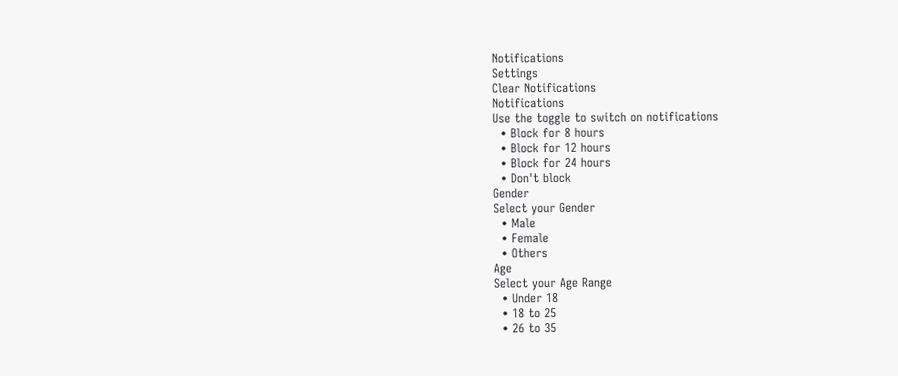Notifications
Settings
Clear Notifications
Notifications
Use the toggle to switch on notifications
  • Block for 8 hours
  • Block for 12 hours
  • Block for 24 hours
  • Don't block
Gender
Select your Gender
  • Male
  • Female
  • Others
Age
Select your Age Range
  • Under 18
  • 18 to 25
  • 26 to 35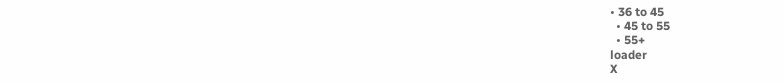• 36 to 45
  • 45 to 55
  • 55+
loader
X